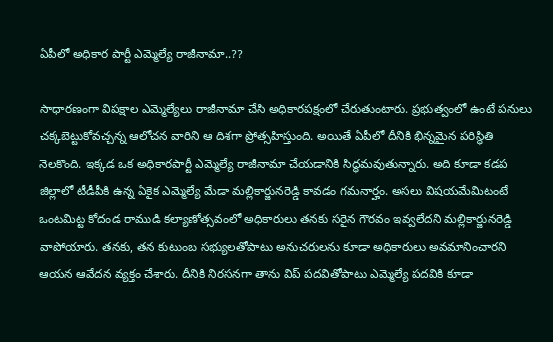ఏపీలో అధికార పార్టీ ఎమ్మెల్యే రాజీనామా..??

సాధారణంగా విపక్షాల ఎమ్మెల్యేలు రాజీనామా చేసి అధికారపక్షంలో చేరుతుంటారు. ప్రభుత్వంలో ఉంటే పనులు చక్కబెట్టుకోవచ్చన్న ఆలోచన వారిని ఆ దిశగా ప్రోత్సహిస్తుంది. అయితే ఏపీలో దీనికి భిన్నమైన పరిస్థితి నెలకొంది. ఇక్కడ ఒక అధికారపార్టీ ఎమ్మెల్యే రాజీనామా చేయడానికి సిద్ధమవుతున్నారు. అది కూడా కడప జిల్లాలో టీడీపీకి ఉన్న ఏకైక ఎమ్మెల్యే మేడా మల్లికార్జునరెడ్డి కావడం గమనార్హం. అసలు విషయమేమిటంటే ఒంటమిట్ట కోదండ రాముడి కల్యాణోత్సవంలో అధికారులు తనకు సరైన గౌరవం ఇవ్వలేదని మల్లికార్జునరెడ్డి వాపోయారు. తనకు, తన కుటుంబ సభ్యులతోపాటు అనుచరులను కూడా అధికారులు అవమానించారని ఆయన ఆవేదన వ్యక్తం చేశారు. దీనికి నిరసనగా తాను విప్‌ పదవితోపాటు ఎమ్మెల్యే పదవికి కూడా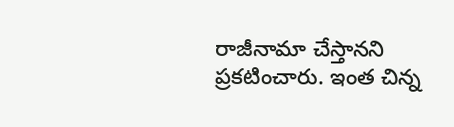రాజీనామా చేస్తానని ప్రకటించారు. ఇంత చిన్న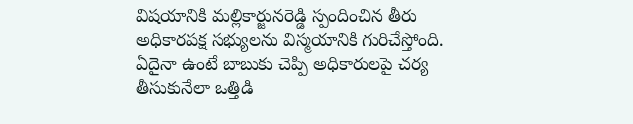విషయానికి మల్లికార్జునరెడ్డి స్పందించిన తీరు అధికారపక్ష సభ్యులను విస్మయానికి గురిచేస్తోంది. ఏదైనా ఉంటే బాబుకు చెప్పి అధికారులపై చర్య తీసుకునేలా ఒత్తిడి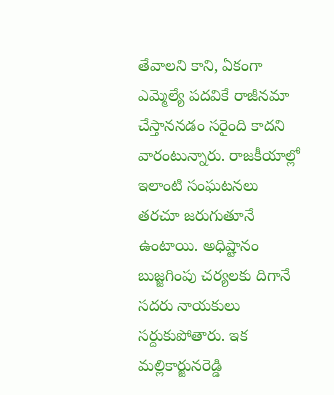తేవాలని కాని, ఏకంగా ఎమ్మెల్యే పదవికే రాజీనమా చేస్తాననడం సరైంది కాదని వారంటున్నారు. రాజకీయాల్లో ఇలాంటి సంఘటనలు తరచూ జరుగుతూనే ఉంటాయి. అధిష్టానం బుజ్జగింపు చర్యలకు దిగానే సదరు నాయకులు సర్దుకుపోతారు. ఇక మల్లికార్జునరెడ్డి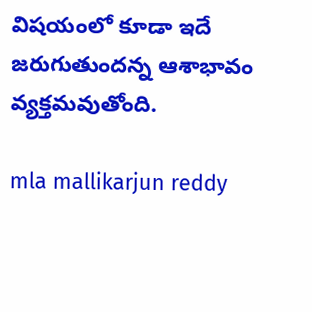విషయంలో కూడా ఇదే జరుగుతుందన్న ఆశాభావం వ్యక్తమవుతోంది.

mla mallikarjun reddy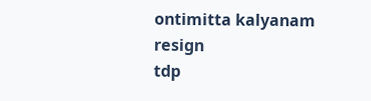ontimitta kalyanam
resign
tdp